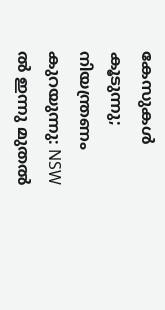കേസുകൾ കൂടുന്നു; നിയന്ത്രണം കുറയുന്നു: NSW ൽ ഇന്നു മുതൽ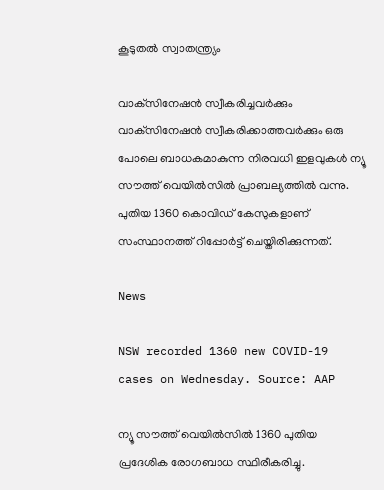കൂടുതൽ സ്വാതന്ത്ര്യം

വാക്‌സിനേഷൻ സ്വീകരിച്ചവർക്കും വാക്‌സിനേഷൻ സ്വീകരിക്കാത്തവർക്കും ഒരു പോലെ ബാധകമാകുന്ന നിരവധി ഇളവുകൾ ന്യൂ സൗത്ത് വെയിൽസിൽ പ്രാബല്യത്തിൽ വന്നു. പുതിയ 1360 കൊവിഡ് കേസുകളാണ് സംസ്ഥാനത്ത് റിപ്പോർട്ട് ചെയ്തിരിക്കുന്നത്.

News

NSW recorded 1360 new COVID-19 cases on Wednesday. Source: AAP

ന്യൂ സൗത്ത് വെയിൽസിൽ 1360 പുതിയ പ്രദേശിക രോഗബാധ സ്ഥിരീകരിച്ചു.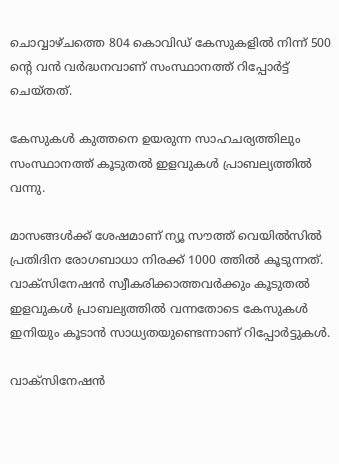ചൊവ്വാഴ്ചത്തെ 804 കൊവിഡ് കേസുകളിൽ നിന്ന് 500 ന്റെ വൻ വർദ്ധനവാണ് സംസ്ഥാനത്ത് റിപ്പോർട്ട് ചെയ്തത്.

കേസുകൾ കുത്തനെ ഉയരുന്ന സാഹചര്യത്തിലും സംസ്ഥാനത്ത് കൂടുതൽ ഇളവുകൾ പ്രാബല്യത്തിൽ വന്നു.

മാസങ്ങൾക്ക് ശേഷമാണ് ന്യൂ സൗത്ത് വെയിൽസിൽ പ്രതിദിന രോഗബാധാ നിരക്ക് 1000 ത്തിൽ കൂടുന്നത്. വാക്‌സിനേഷൻ സ്വീകരിക്കാത്തവർക്കും കൂടുതൽ ഇളവുകൾ പ്രാബല്യത്തിൽ വന്നതോടെ കേസുകൾ ഇനിയും കൂടാൻ സാധ്യതയുണ്ടെന്നാണ് റിപ്പോർട്ടുകൾ.

വാക്‌സിനേഷൻ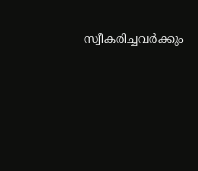സ്വീകരിച്ചവർക്കും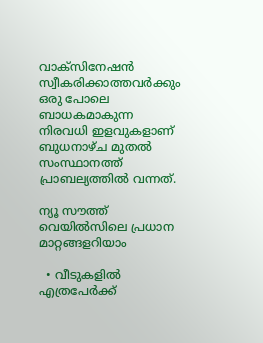വാക്‌സിനേഷൻ സ്വീകരിക്കാത്തവർക്കും ഒരു പോലെ ബാധകമാകുന്ന നിരവധി ഇളവുകളാണ് ബുധനാഴ്ച മുതൽ സംസ്ഥാനത്ത് പ്രാബല്യത്തിൽ വന്നത്.

ന്യൂ സൗത്ത് വെയിൽസിലെ പ്രധാന മാറ്റങ്ങളറിയാം

  • വീടുകളിൽ എത്രപേർക്ക്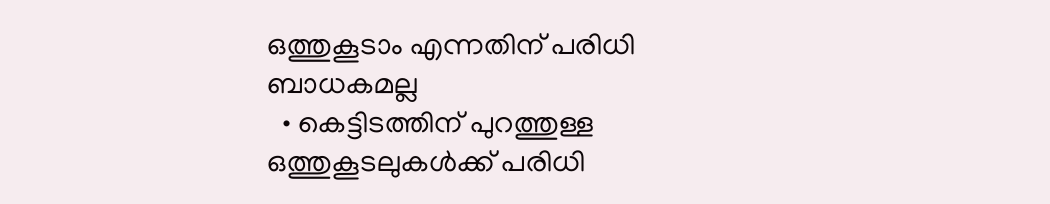ഒത്തുകൂടാം എന്നതിന് പരിധി ബാധകമല്ല
  • കെട്ടിടത്തിന് പുറത്തുള്ള ഒത്തുകൂടലുകൾക്ക് പരിധി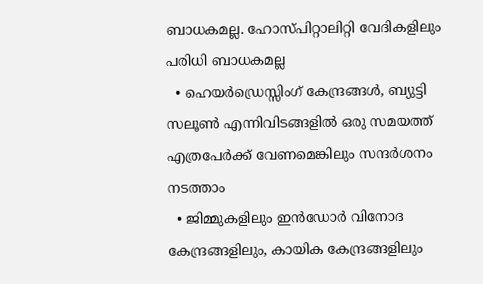ബാധകമല്ല. ഹോസ്പിറ്റാലിറ്റി വേദികളിലും പരിധി ബാധകമല്ല
  • ഹെയർഡ്രെസ്സിംഗ് കേന്ദ്രങ്ങൾ, ബ്യുട്ടി സലൂൺ എന്നിവിടങ്ങളിൽ ഒരു സമയത്ത് എത്രപേർക്ക് വേണമെങ്കിലും സന്ദർശനം നടത്താം
  • ജിമ്മുകളിലും ഇൻഡോർ വിനോദ കേന്ദ്രങ്ങളിലും, കായിക കേന്ദ്രങ്ങളിലും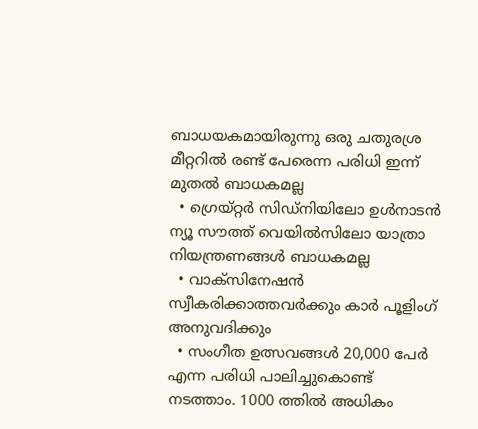ബാധയകമായിരുന്നു ഒരു ചതുരശ്ര മീറ്ററിൽ രണ്ട് പേരെന്ന പരിധി ഇന്ന് മുതൽ ബാധകമല്ല
  • ഗ്രെയ്റ്റർ സിഡ്‌നിയിലോ ഉൾനാടൻ ന്യൂ സൗത്ത് വെയിൽസിലോ യാത്രാ നിയന്ത്രണങ്ങൾ ബാധകമല്ല
  • വാക്‌സിനേഷൻ സ്വീകരിക്കാത്തവർക്കും കാർ പൂളിംഗ് അനുവദിക്കും
  • സംഗീത ഉത്സവങ്ങൾ 20,000 പേർ എന്ന പരിധി പാലിച്ചുകൊണ്ട് നടത്താം. 1000 ത്തിൽ അധികം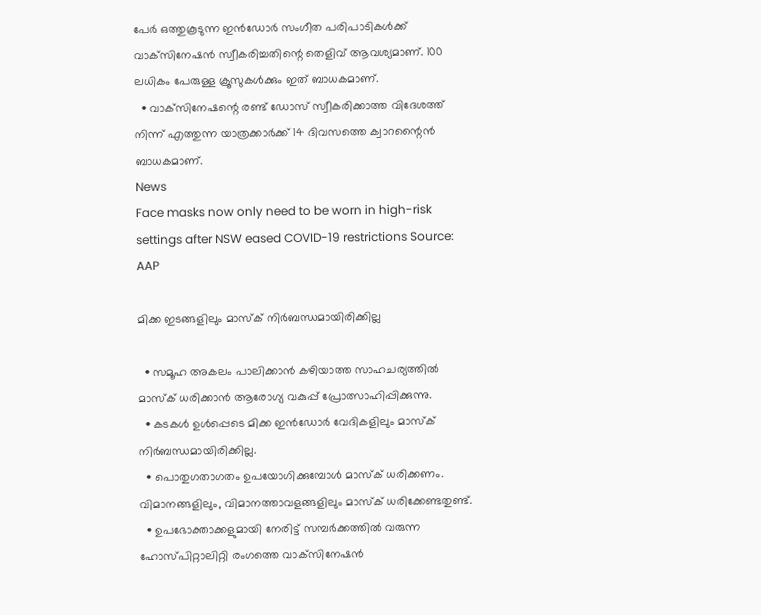പേർ ഒത്തുകൂടുന്ന ഇൻഡോർ സംഗീത പരിപാടികൾക്ക് വാക്‌സിനേഷൻ സ്വീകരിച്ചതിന്റെ തെളിവ് ആവശ്യമാണ്. 100 ലധികം പേരുള്ള ക്രൂസുകൾക്കും ഇത് ബാധകമാണ്.
  • വാക്‌സിനേഷന്റെ രണ്ട് ഡോസ് സ്വീകരിക്കാത്ത വിദേശത്ത് നിന്ന് എത്തുന്ന യാത്രക്കാർക്ക് 14 ദിവസത്തെ ക്വാറന്റൈൻ ബാധകമാണ്.
News
Face masks now only need to be worn in high-risk settings after NSW eased COVID-19 restrictions Source: AAP

മിക്ക ഇടങ്ങളിലും മാസ്ക് നിർബന്ധമായിരിക്കില്ല

  • സമൂഹ അകലം പാലിക്കാൻ കഴിയാത്ത സാഹചര്യത്തിൽ മാസ്ക് ധരിക്കാൻ ആരോഗ്യ വകുപ്പ് പ്രോത്സാഹിപ്പിക്കുന്നു.
  • കടകൾ ഉൾപ്പെടെ മിക്ക ഇൻഡോർ വേദികളിലും മാസ്ക് നിർബന്ധമായിരിക്കില്ല.
  • പൊതുഗതാഗതം ഉപയോഗിക്കുമ്പോൾ മാസ്ക് ധരിക്കണം. വിമാനങ്ങളിലും, വിമാനത്താവളങ്ങളിലും മാസ്ക് ധരിക്കേണ്ടതുണ്ട്.
  • ഉപഭോക്താക്കളുമായി നേരിട്ട് സമ്പർക്കത്തിൽ വരുന്ന ഹോസ്പിറ്റാലിറ്റി രംഗത്തെ വാക്‌സിനേഷൻ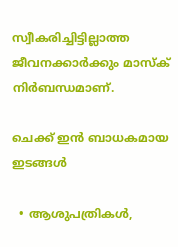സ്വീകരിച്ചിട്ടില്ലാത്ത ജീവനക്കാർക്കും മാസ്ക് നിർബന്ധമാണ്.

ചെക്ക് ഇൻ ബാധകമായ ഇടങ്ങൾ

  • ആശുപത്രികൾ,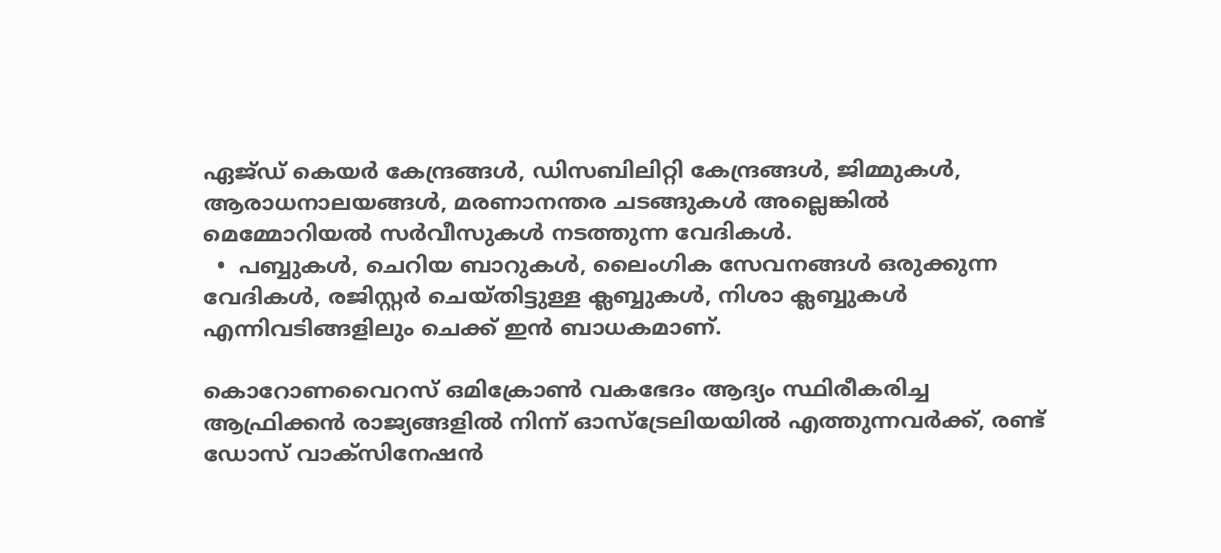ഏജ്ഡ് കെയർ കേന്ദ്രങ്ങൾ, ഡിസബിലിറ്റി കേന്ദ്രങ്ങൾ, ജിമ്മുകൾ, ആരാധനാലയങ്ങൾ, മരണാനന്തര ചടങ്ങുകൾ അല്ലെങ്കിൽ മെമ്മോറിയൽ സർവീസുകൾ നടത്തുന്ന വേദികൾ.
  •  പബ്ബുകൾ, ചെറിയ ബാറുകൾ, ലൈംഗിക സേവനങ്ങൾ ഒരുക്കുന്ന വേദികൾ, രജിസ്റ്റർ ചെയ്തിട്ടുള്ള ക്ലബ്ബുകൾ, നിശാ ക്ലബ്ബുകൾ എന്നിവടിങ്ങളിലും ചെക്ക് ഇൻ ബാധകമാണ്.

കൊറോണവൈറസ് ഒമിക്രോൺ വകഭേദം ആദ്യം സ്ഥിരീകരിച്ച ആഫ്രിക്കൻ രാജ്യങ്ങളിൽ നിന്ന് ഓസ്‌ട്രേലിയയിൽ എത്തുന്നവർക്ക്, രണ്ട് ഡോസ് വാക്‌സിനേഷൻ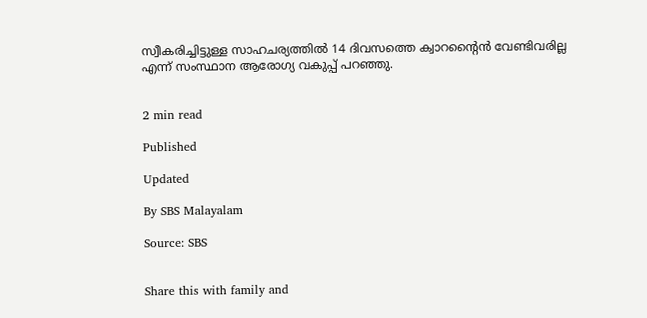സ്വീകരിച്ചിട്ടുള്ള സാഹചര്യത്തിൽ 14 ദിവസത്തെ ക്വാറന്റൈൻ വേണ്ടിവരില്ല എന്ന് സംസ്ഥാന ആരോഗ്യ വകുപ്പ് പറഞ്ഞു.


2 min read

Published

Updated

By SBS Malayalam

Source: SBS


Share this with family and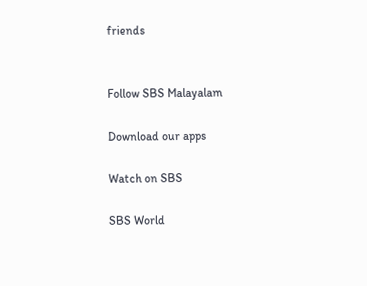friends


Follow SBS Malayalam

Download our apps

Watch on SBS

SBS World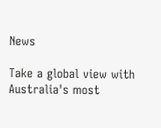News

Take a global view with Australia's most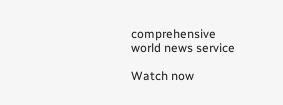comprehensive world news service

Watch now